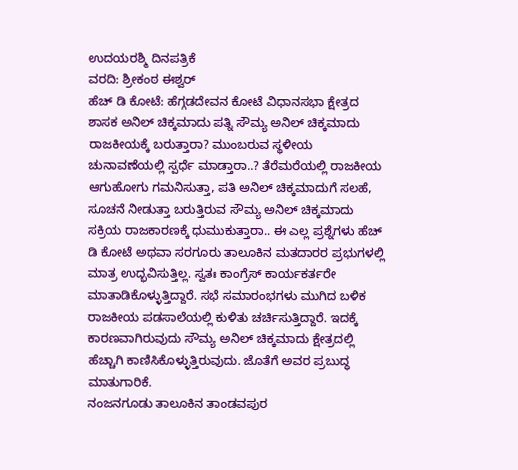ಉದಯರಶ್ಮಿ ದಿನಪತ್ರಿಕೆ
ವರದಿ: ಶ್ರೀಕಂಠ ಈಶ್ವರ್
ಹೆಚ್ ಡಿ ಕೋಟೆ: ಹೆಗ್ಗಡದೇವನ ಕೋಟೆ ವಿಧಾನಸಭಾ ಕ್ಷೇತ್ರದ ಶಾಸಕ ಅನಿಲ್ ಚಿಕ್ಕಮಾದು ಪತ್ನಿ ಸೌಮ್ಯ ಅನಿಲ್ ಚಿಕ್ಕಮಾದು ರಾಜಕೀಯಕ್ಕೆ ಬರುತ್ತಾರಾ? ಮುಂಬರುವ ಸ್ಥಳೀಯ ಚುನಾವಣೆಯಲ್ಲಿ ಸ್ಪರ್ಧೆ ಮಾಡ್ತಾರಾ..? ತೆರೆಮರೆಯಲ್ಲಿ ರಾಜಕೀಯ ಆಗುಹೋಗು ಗಮನಿಸುತ್ತಾ, ಪತಿ ಅನಿಲ್ ಚಿಕ್ಕಮಾದುಗೆ ಸಲಹೆ, ಸೂಚನೆ ನೀಡುತ್ತಾ ಬರುತ್ತಿರುವ ಸೌಮ್ಯ ಅನಿಲ್ ಚಿಕ್ಕಮಾದು ಸಕ್ರಿಯ ರಾಜಕಾರಣಕ್ಕೆ ಧುಮುಕುತ್ತಾರಾ.. ಈ ಎಲ್ಲ ಪ್ರಶ್ನೆಗಳು ಹೆಚ್ ಡಿ ಕೋಟೆ ಅಥವಾ ಸರಗೂರು ತಾಲೂಕಿನ ಮತದಾರರ ಪ್ರಭುಗಳಲ್ಲಿ ಮಾತ್ರ ಉದ್ಭವಿಸುತ್ತಿಲ್ಲ. ಸ್ವತಃ ಕಾಂಗ್ರೆಸ್ ಕಾರ್ಯಕರ್ತರೇ ಮಾತಾಡಿಕೊಳ್ಳುತ್ತಿದ್ದಾರೆ. ಸಭೆ ಸಮಾರಂಭಗಳು ಮುಗಿದ ಬಳಿಕ ರಾಜಕೀಯ ಪಡಸಾಲೆಯಲ್ಲಿ ಕುಳಿತು ಚರ್ಚಿಸುತ್ತಿದ್ದಾರೆ. ಇದಕ್ಕೆ ಕಾರಣವಾಗಿರುವುದು ಸೌಮ್ಯ ಅನಿಲ್ ಚಿಕ್ಕಮಾದು ಕ್ಷೇತ್ರದಲ್ಲಿ ಹೆಚ್ಚಾಗಿ ಕಾಣಿಸಿಕೊಳ್ಳುತ್ತಿರುವುದು. ಜೊತೆಗೆ ಅವರ ಪ್ರಬುದ್ಧ ಮಾತುಗಾರಿಕೆ.
ನಂಜನಗೂಡು ತಾಲೂಕಿನ ತಾಂಡವಪುರ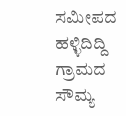ಸಮೀಪದ ಹಳ್ಳಿದಿದ್ದಿ ಗ್ರಾಮದ ಸೌಮ್ಯ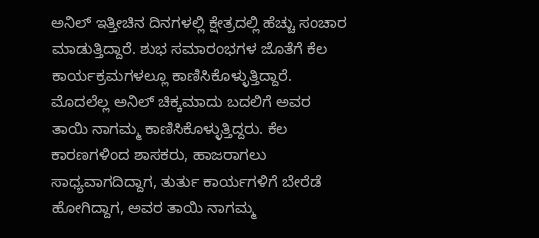ಅನಿಲ್ ಇತ್ತೀಚಿನ ದಿನಗಳಲ್ಲಿ ಕ್ಷೇತ್ರದಲ್ಲಿ ಹೆಚ್ಚು ಸಂಚಾರ ಮಾಡುತ್ತಿದ್ದಾರೆ. ಶುಭ ಸಮಾರಂಭಗಳ ಜೊತೆಗೆ ಕೆಲ ಕಾರ್ಯಕ್ರಮಗಳಲ್ಲೂ ಕಾಣಿಸಿಕೊಳ್ಳುತ್ತಿದ್ದಾರೆ. ಮೊದಲೆಲ್ಲ ಅನಿಲ್ ಚಿಕ್ಕಮಾದು ಬದಲಿಗೆ ಅವರ ತಾಯಿ ನಾಗಮ್ಮ ಕಾಣಿಸಿಕೊಳ್ಳುತ್ತಿದ್ದರು. ಕೆಲ ಕಾರಣಗಳಿಂದ ಶಾಸಕರು, ಹಾಜರಾಗಲು ಸಾಧ್ಯವಾಗದಿದ್ದಾಗ, ತುರ್ತು ಕಾರ್ಯಗಳಿಗೆ ಬೇರೆಡೆ ಹೋಗಿದ್ದಾಗ, ಅವರ ತಾಯಿ ನಾಗಮ್ಮ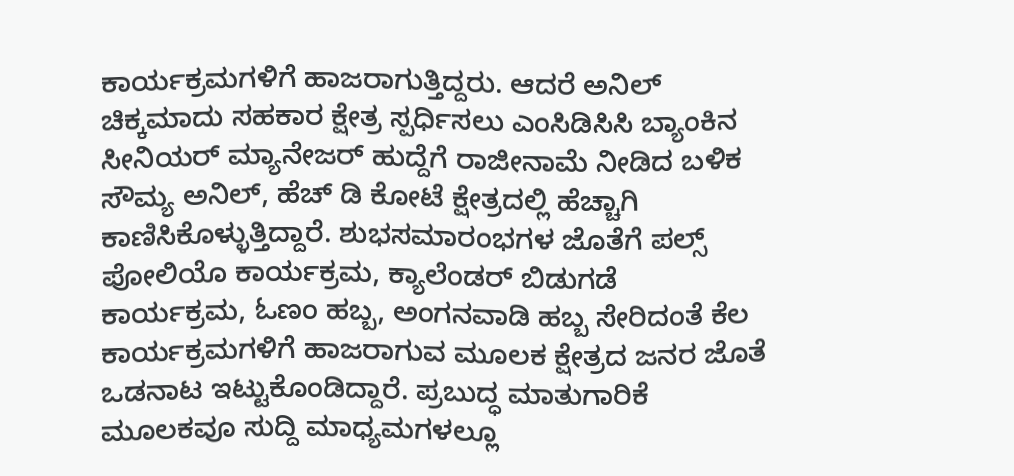ಕಾರ್ಯಕ್ರಮಗಳಿಗೆ ಹಾಜರಾಗುತ್ತಿದ್ದರು. ಆದರೆ ಅನಿಲ್ ಚಿಕ್ಕಮಾದು ಸಹಕಾರ ಕ್ಷೇತ್ರ ಸ್ಪರ್ಧಿಸಲು ಎಂಸಿಡಿಸಿಸಿ ಬ್ಯಾಂಕಿನ ಸೀನಿಯರ್ ಮ್ಯಾನೇಜರ್ ಹುದ್ದೆಗೆ ರಾಜೀನಾಮೆ ನೀಡಿದ ಬಳಿಕ ಸೌಮ್ಯ ಅನಿಲ್, ಹೆಚ್ ಡಿ ಕೋಟೆ ಕ್ಷೇತ್ರದಲ್ಲಿ ಹೆಚ್ಚಾಗಿ ಕಾಣಿಸಿಕೊಳ್ಳುತ್ತಿದ್ದಾರೆ. ಶುಭಸಮಾರಂಭಗಳ ಜೊತೆಗೆ ಪಲ್ಸ್ ಪೋಲಿಯೊ ಕಾರ್ಯಕ್ರಮ, ಕ್ಯಾಲೆಂಡರ್ ಬಿಡುಗಡೆ ಕಾರ್ಯಕ್ರಮ, ಓಣಂ ಹಬ್ಬ, ಅಂಗನವಾಡಿ ಹಬ್ಬ ಸೇರಿದಂತೆ ಕೆಲ ಕಾರ್ಯಕ್ರಮಗಳಿಗೆ ಹಾಜರಾಗುವ ಮೂಲಕ ಕ್ಷೇತ್ರದ ಜನರ ಜೊತೆ ಒಡನಾಟ ಇಟ್ಟುಕೊಂಡಿದ್ದಾರೆ. ಪ್ರಬುದ್ಧ ಮಾತುಗಾರಿಕೆ ಮೂಲಕವೂ ಸುದ್ದಿ ಮಾಧ್ಯಮಗಳಲ್ಲೂ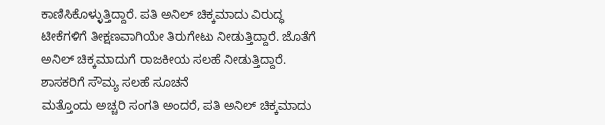ಕಾಣಿಸಿಕೊಳ್ಳುತ್ತಿದ್ದಾರೆ. ಪತಿ ಅನಿಲ್ ಚಿಕ್ಕಮಾದು ವಿರುದ್ಧ ಟೀಕೆಗಳಿಗೆ ತೀಕ್ಷಣವಾಗಿಯೇ ತಿರುಗೇಟು ನೀಡುತ್ತಿದ್ದಾರೆ. ಜೊತೆಗೆ ಅನಿಲ್ ಚಿಕ್ಕಮಾದುಗೆ ರಾಜಕೀಯ ಸಲಹೆ ನೀಡುತ್ತಿದ್ದಾರೆ.
ಶಾಸಕರಿಗೆ ಸೌಮ್ಯ ಸಲಹೆ ಸೂಚನೆ
ಮತ್ತೊಂದು ಅಚ್ಚರಿ ಸಂಗತಿ ಅಂದರೆ, ಪತಿ ಅನಿಲ್ ಚಿಕ್ಕಮಾದು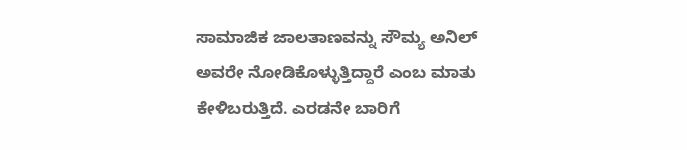ಸಾಮಾಜಿಕ ಜಾಲತಾಣವನ್ನು ಸೌಮ್ಯ ಅನಿಲ್ ಅವರೇ ನೋಡಿಕೊಳ್ಳುತ್ತಿದ್ದಾರೆ ಎಂಬ ಮಾತು ಕೇಳಿಬರುತ್ತಿದೆ. ಎರಡನೇ ಬಾರಿಗೆ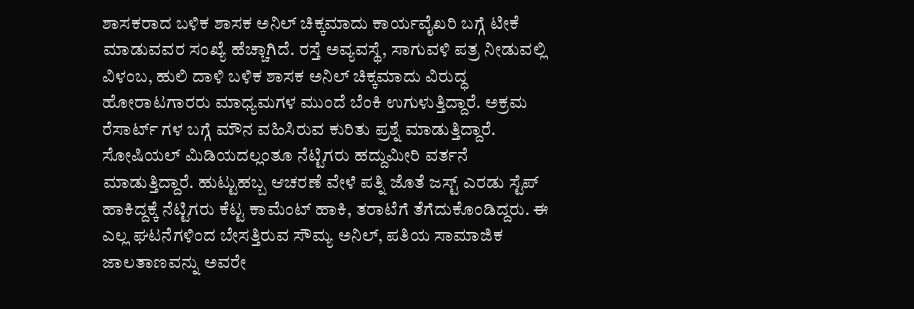ಶಾಸಕರಾದ ಬಳಿಕ ಶಾಸಕ ಅನಿಲ್ ಚಿಕ್ಕಮಾದು ಕಾರ್ಯವೈಖರಿ ಬಗ್ಗೆ ಟೀಕೆ ಮಾಡುವವರ ಸಂಖ್ಯೆ ಹೆಚ್ಚಾಗಿದೆ. ರಸ್ತೆ ಅವ್ಯವಸ್ಥೆ, ಸಾಗುವಳಿ ಪತ್ರ ನೀಡುವಲ್ಲಿ ವಿಳಂಬ, ಹುಲಿ ದಾಳಿ ಬಳಿಕ ಶಾಸಕ ಅನಿಲ್ ಚಿಕ್ಕಮಾದು ವಿರುದ್ಧ ಹೋರಾಟಗಾರರು ಮಾಧ್ಯಮಗಳ ಮುಂದೆ ಬೆಂಕಿ ಉಗುಳುತ್ತಿದ್ದಾರೆ. ಅಕ್ರಮ ರೆಸಾರ್ಟ್ ಗಳ ಬಗ್ಗೆ ಮೌನ ವಹಿಸಿರುವ ಕುರಿತು ಪ್ರಶ್ನೆ ಮಾಡುತ್ತಿದ್ದಾರೆ. ಸೋಷಿಯಲ್ ಮಿಡಿಯದಲ್ಲಂತೂ ನೆಟ್ಟಿಗರು ಹದ್ದುಮೀರಿ ವರ್ತನೆ ಮಾಡುತ್ತಿದ್ದಾರೆ. ಹುಟ್ಟುಹಬ್ಬ ಆಚರಣೆ ವೇಳೆ ಪತ್ನಿ ಜೊತೆ ಜಸ್ಟ್ ಎರಡು ಸ್ಟೆಪ್ ಹಾಕಿದ್ದಕ್ಕೆ ನೆಟ್ಟಿಗರು ಕೆಟ್ಟ ಕಾಮೆಂಟ್ ಹಾಕಿ, ತರಾಟೆಗೆ ತೆಗೆದುಕೊಂಡಿದ್ದರು. ಈ ಎಲ್ಲ ಘಟನೆಗಳಿಂದ ಬೇಸತ್ತಿರುವ ಸೌಮ್ಯ ಅನಿಲ್, ಪತಿಯ ಸಾಮಾಜಿಕ ಜಾಲತಾಣವನ್ನು ಅವರೇ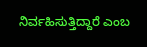ನಿರ್ವಹಿಸುತ್ತಿದ್ದಾರೆ ಎಂಬ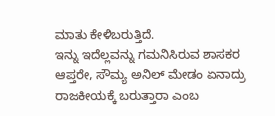ಮಾತು ಕೇಳಿಬರುತ್ತಿದೆ.
ಇನ್ನು ಇದೆಲ್ಲವನ್ನು ಗಮನಿಸಿರುವ ಶಾಸಕರ ಆಪ್ತರೇ, ಸೌಮ್ಯ ಅನಿಲ್ ಮೇಡಂ ಏನಾದ್ರು ರಾಜಕೀಯಕ್ಕೆ ಬರುತ್ತಾರಾ ಎಂಬ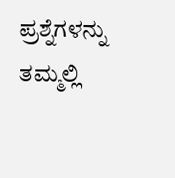ಪ್ರಶ್ನೆಗಳನ್ನು ತಮ್ಮಲ್ಲಿ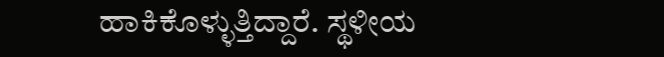ಹಾಕಿಕೊಳ್ಳುತ್ತಿದ್ದಾರೆ. ಸ್ಥಳೀಯ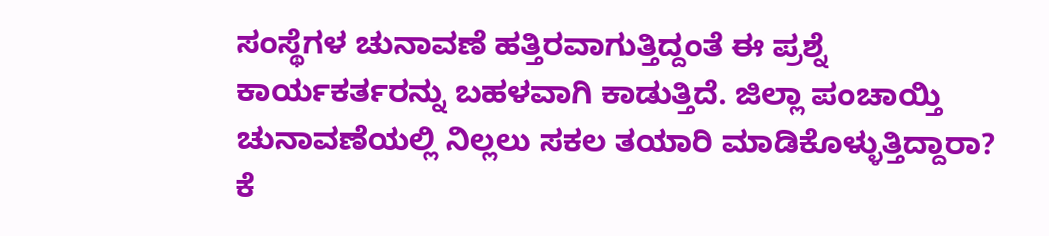ಸಂಸ್ಥೆಗಳ ಚುನಾವಣೆ ಹತ್ತಿರವಾಗುತ್ತಿದ್ದಂತೆ ಈ ಪ್ರಶ್ನೆ ಕಾರ್ಯಕರ್ತರನ್ನು ಬಹಳವಾಗಿ ಕಾಡುತ್ತಿದೆ. ಜಿಲ್ಲಾ ಪಂಚಾಯ್ತಿ ಚುನಾವಣೆಯಲ್ಲಿ ನಿಲ್ಲಲು ಸಕಲ ತಯಾರಿ ಮಾಡಿಕೊಳ್ಳುತ್ತಿದ್ದಾರಾ? ಕೆ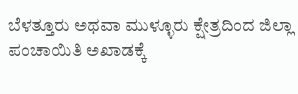ಬೆಳತ್ತೂರು ಅಥವಾ ಮುಳ್ಳೂರು ಕ್ಷೇತ್ರದಿಂದ ಜಿಲ್ಲಾ ಪಂಚಾಯಿತಿ ಅಖಾಡಕ್ಕೆ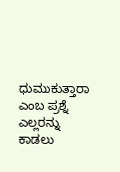ಧುಮುಕುತ್ತಾರಾ ಎಂಬ ಪ್ರಶ್ನೆ ಎಲ್ಲರನ್ನು ಕಾಡಲು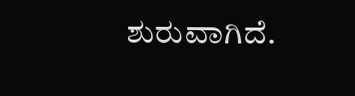ಶುರುವಾಗಿದೆ.